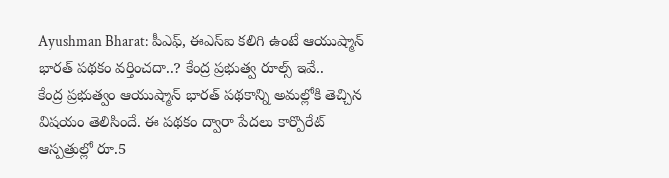Ayushman Bharat: పీఎఫ్, ఈఎస్ఐ కలిగి ఉంటే ఆయుష్మాన్ భారత్ పథకం వర్తించదా..? కేంద్ర ప్రభుత్వ రూల్స్ ఇవే..
కేంద్ర ప్రభుత్వం ఆయుష్మాన్ భారత్ పథకాన్ని అమల్లోకి తెచ్చిన విషయం తెలిసిందే. ఈ పథకం ద్వారా పేదలు కార్పొరేట్ ఆస్పత్రుల్లో రూ.5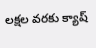లక్షల వరకు క్యాష్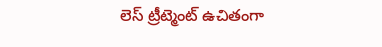లెస్ ట్రీట్మెంట్ ఉచితంగా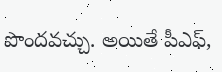పొందవచ్చు. అయితే పీఎఫ్,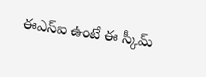ఈఎస్ఐ ఉంటే ఈ స్కీమ్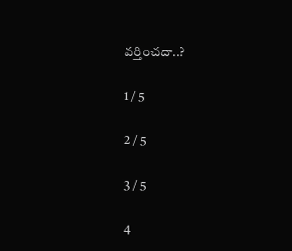వర్తించదా..?

1 / 5

2 / 5

3 / 5

4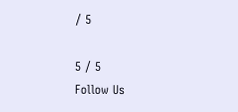/ 5

5 / 5
Follow Us